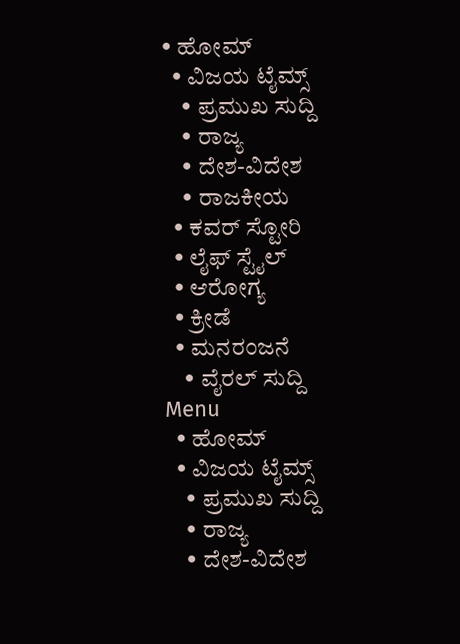• ಹೋಮ್
  • ವಿಜಯ ಟೈಮ್ಸ್‌
    • ಪ್ರಮುಖ ಸುದ್ದಿ
    • ರಾಜ್ಯ
    • ದೇಶ-ವಿದೇಶ
    • ರಾಜಕೀಯ
  • ಕವರ್‌ ಸ್ಟೋರಿ
  • ಲೈಫ್ ಸ್ಟೈಲ್
  • ಆರೋಗ್ಯ
  • ಕ್ರೀಡೆ
  • ಮನರಂಜನೆ
    • ವೈರಲ್ ಸುದ್ದಿ
Menu
  • ಹೋಮ್
  • ವಿಜಯ ಟೈಮ್ಸ್‌
    • ಪ್ರಮುಖ ಸುದ್ದಿ
    • ರಾಜ್ಯ
    • ದೇಶ-ವಿದೇಶ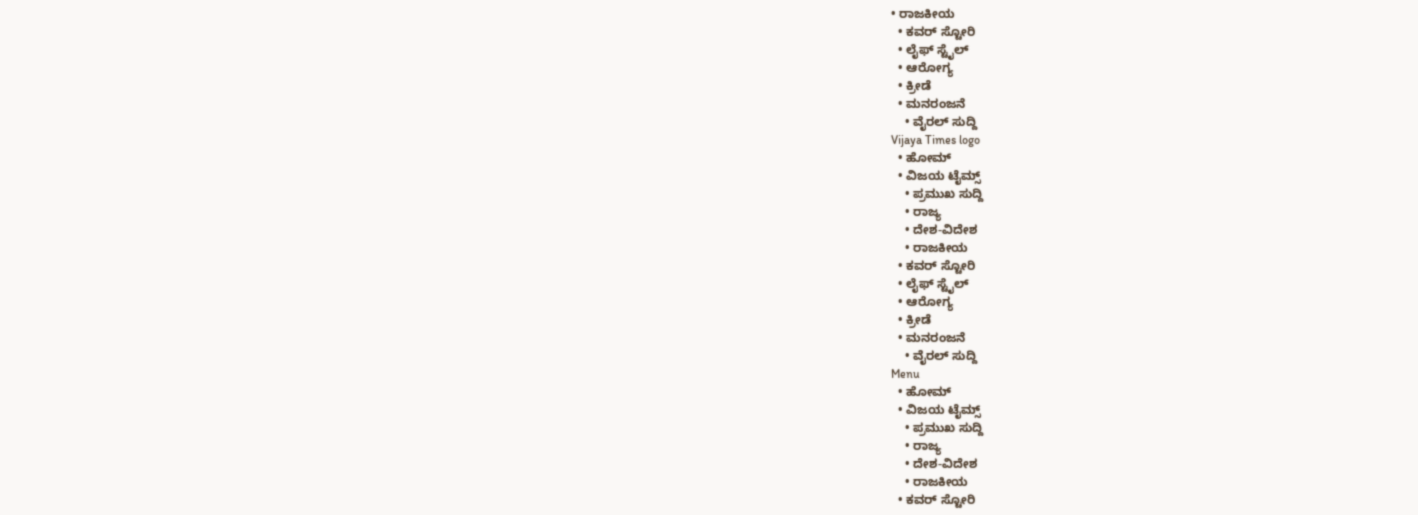• ರಾಜಕೀಯ
  • ಕವರ್‌ ಸ್ಟೋರಿ
  • ಲೈಫ್ ಸ್ಟೈಲ್
  • ಆರೋಗ್ಯ
  • ಕ್ರೀಡೆ
  • ಮನರಂಜನೆ
    • ವೈರಲ್ ಸುದ್ದಿ
Vijaya Times logo
  • ಹೋಮ್
  • ವಿಜಯ ಟೈಮ್ಸ್‌
    • ಪ್ರಮುಖ ಸುದ್ದಿ
    • ರಾಜ್ಯ
    • ದೇಶ-ವಿದೇಶ
    • ರಾಜಕೀಯ
  • ಕವರ್‌ ಸ್ಟೋರಿ
  • ಲೈಫ್ ಸ್ಟೈಲ್
  • ಆರೋಗ್ಯ
  • ಕ್ರೀಡೆ
  • ಮನರಂಜನೆ
    • ವೈರಲ್ ಸುದ್ದಿ
Menu
  • ಹೋಮ್
  • ವಿಜಯ ಟೈಮ್ಸ್‌
    • ಪ್ರಮುಖ ಸುದ್ದಿ
    • ರಾಜ್ಯ
    • ದೇಶ-ವಿದೇಶ
    • ರಾಜಕೀಯ
  • ಕವರ್‌ ಸ್ಟೋರಿ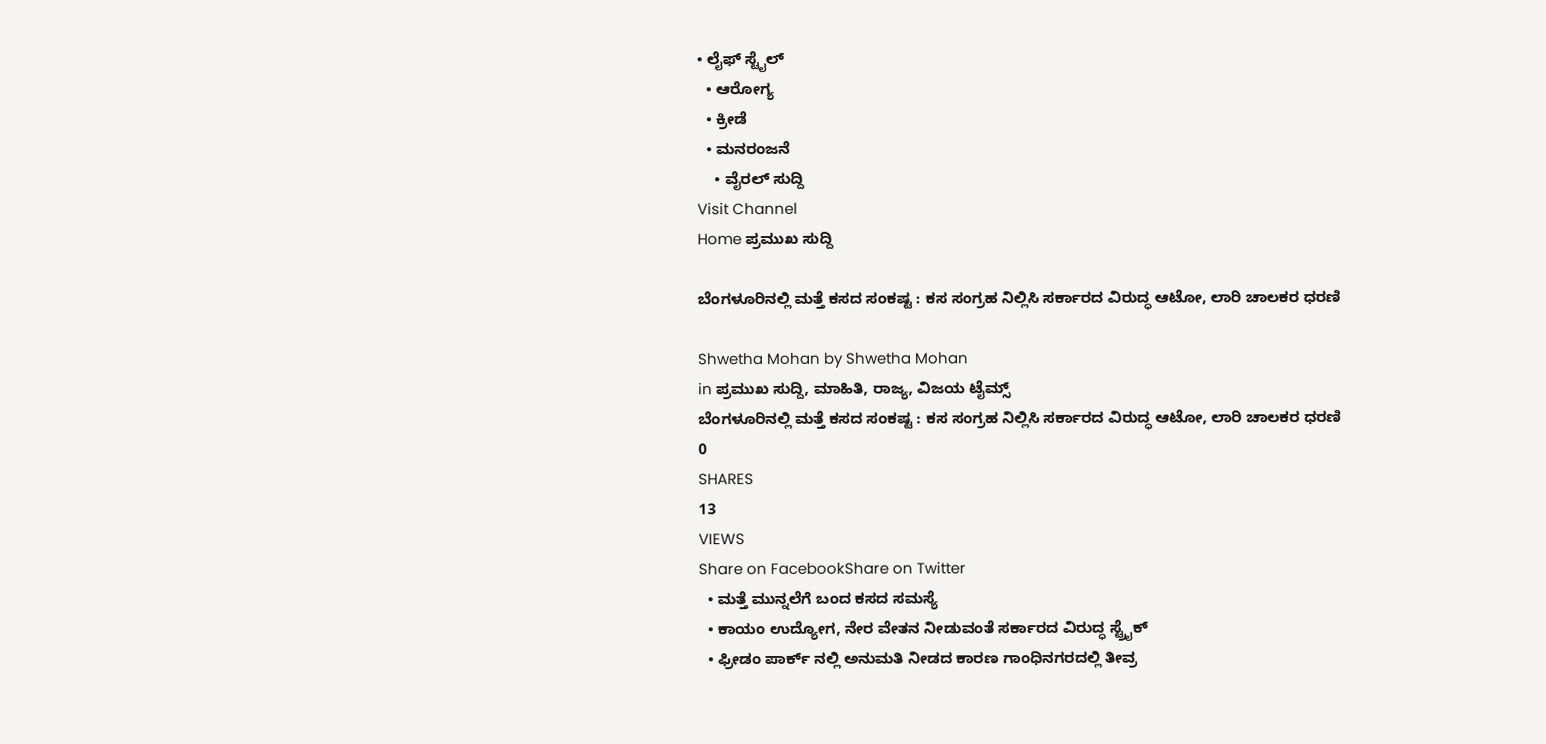• ಲೈಫ್ ಸ್ಟೈಲ್
  • ಆರೋಗ್ಯ
  • ಕ್ರೀಡೆ
  • ಮನರಂಜನೆ
    • ವೈರಲ್ ಸುದ್ದಿ
Visit Channel
Home ಪ್ರಮುಖ ಸುದ್ದಿ

ಬೆಂಗಳೂರಿನಲ್ಲಿ ಮತ್ತೆ ಕಸದ ಸಂಕಷ್ಟ : ಕಸ ಸಂಗ್ರಹ ನಿಲ್ಲಿಸಿ ಸರ್ಕಾರದ ವಿರುದ್ಧ ಆಟೋ, ಲಾರಿ ಚಾಲಕರ ಧರಣಿ

Shwetha Mohan by Shwetha Mohan
in ಪ್ರಮುಖ ಸುದ್ದಿ, ಮಾಹಿತಿ, ರಾಜ್ಯ, ವಿಜಯ ಟೈಮ್ಸ್‌
ಬೆಂಗಳೂರಿನಲ್ಲಿ ಮತ್ತೆ ಕಸದ ಸಂಕಷ್ಟ : ಕಸ ಸಂಗ್ರಹ ನಿಲ್ಲಿಸಿ ಸರ್ಕಾರದ ವಿರುದ್ಧ ಆಟೋ, ಲಾರಿ ಚಾಲಕರ ಧರಣಿ
0
SHARES
13
VIEWS
Share on FacebookShare on Twitter
  • ಮತ್ತೆ ಮುನ್ನಲೆಗೆ ಬಂದ ಕಸದ ಸಮಸ್ಯೆ
  • ಕಾಯಂ ಉದ್ಯೋಗ, ನೇರ ವೇತನ ನೀಡುವಂತೆ ಸರ್ಕಾರದ ವಿರುದ್ಧ ಸ್ಟ್ರೈಕ್
  • ಫ್ರೀಡಂ ಪಾರ್ಕ್‌ ನಲ್ಲಿ ಅನುಮತಿ ನೀಡದ ಕಾರಣ ಗಾಂಧಿನಗರದಲ್ಲಿ ತೀವ್ರ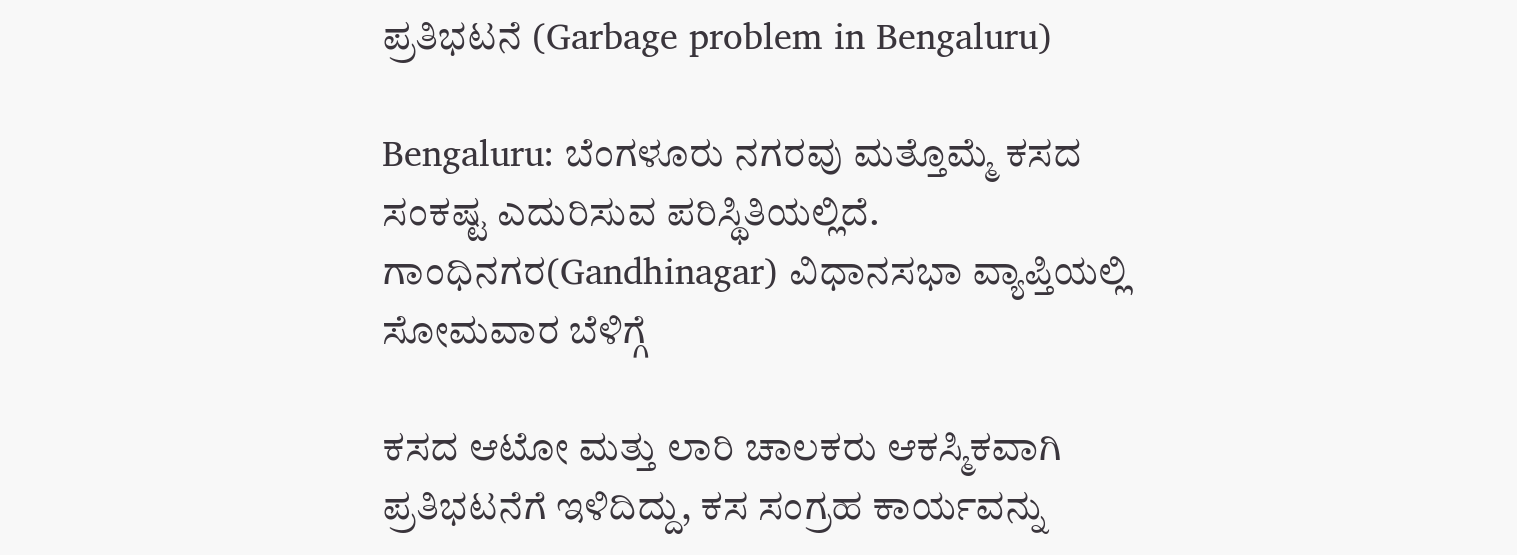ಪ್ರತಿಭಟನೆ (Garbage problem in Bengaluru)

Bengaluru: ಬೆಂಗಳೂರು ನಗರವು ಮತ್ತೊಮ್ಮೆ ಕಸದ ಸಂಕಷ್ಟ ಎದುರಿಸುವ ಪರಿಸ್ಥಿತಿಯಲ್ಲಿದೆ. ಗಾಂಧಿನಗರ(Gandhinagar) ವಿಧಾನಸಭಾ ವ್ಯಾಪ್ತಿಯಲ್ಲಿ ಸೋಮವಾರ ಬೆಳಿಗ್ಗೆ

ಕಸದ ಆಟೋ ಮತ್ತು ಲಾರಿ ಚಾಲಕರು ಆಕಸ್ಮಿಕವಾಗಿ ಪ್ರತಿಭಟನೆಗೆ ಇಳಿದಿದ್ದು, ಕಸ ಸಂಗ್ರಹ ಕಾರ್ಯವನ್ನು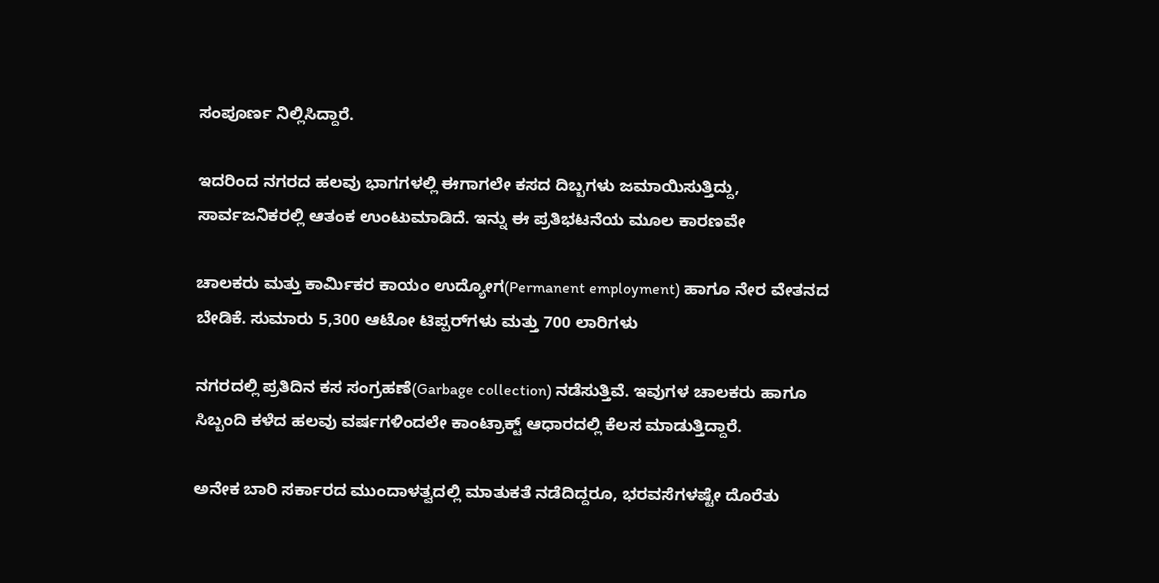ಸಂಪೂರ್ಣ ನಿಲ್ಲಿಸಿದ್ದಾರೆ.

ಇದರಿಂದ ನಗರದ ಹಲವು ಭಾಗಗಳಲ್ಲಿ ಈಗಾಗಲೇ ಕಸದ ದಿಬ್ಬಗಳು ಜಮಾಯಿಸುತ್ತಿದ್ದು, ಸಾರ್ವಜನಿಕರಲ್ಲಿ ಆತಂಕ ಉಂಟುಮಾಡಿದೆ. ಇನ್ನು ಈ ಪ್ರತಿಭಟನೆಯ ಮೂಲ ಕಾರಣವೇ

ಚಾಲಕರು ಮತ್ತು ಕಾರ್ಮಿಕರ ಕಾಯಂ ಉದ್ಯೋಗ(Permanent employment) ಹಾಗೂ ನೇರ ವೇತನದ ಬೇಡಿಕೆ. ಸುಮಾರು 5,300 ಆಟೋ ಟಿಪ್ಪರ್‌ಗಳು ಮತ್ತು 700 ಲಾರಿಗಳು

ನಗರದಲ್ಲಿ ಪ್ರತಿದಿನ ಕಸ ಸಂಗ್ರಹಣೆ(Garbage collection) ನಡೆಸುತ್ತಿವೆ. ಇವುಗಳ ಚಾಲಕರು ಹಾಗೂ ಸಿಬ್ಬಂದಿ ಕಳೆದ ಹಲವು ವರ್ಷಗಳಿಂದಲೇ ಕಾಂಟ್ರಾಕ್ಟ್ ಆಧಾರದಲ್ಲಿ ಕೆಲಸ ಮಾಡುತ್ತಿದ್ದಾರೆ.

ಅನೇಕ ಬಾರಿ ಸರ್ಕಾರದ ಮುಂದಾಳತ್ವದಲ್ಲಿ ಮಾತುಕತೆ ನಡೆದಿದ್ದರೂ, ಭರವಸೆಗಳಷ್ಟೇ ದೊರೆತು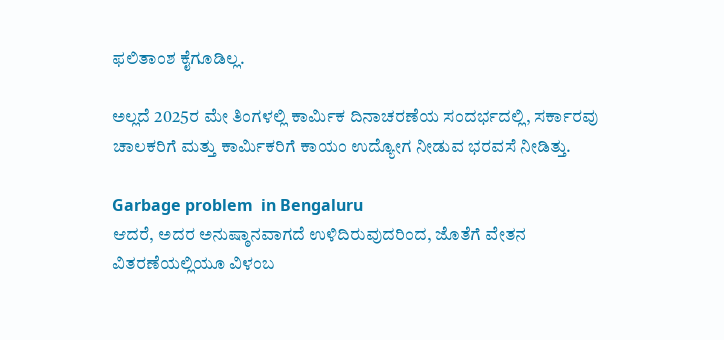ಫಲಿತಾಂಶ ಕೈಗೂಡಿಲ್ಲ.

ಅಲ್ಲದೆ 2025ರ ಮೇ ತಿಂಗಳಲ್ಲಿ ಕಾರ್ಮಿಕ ದಿನಾಚರಣೆಯ ಸಂದರ್ಭದಲ್ಲಿ, ಸರ್ಕಾರವು ಚಾಲಕರಿಗೆ ಮತ್ತು ಕಾರ್ಮಿಕರಿಗೆ ಕಾಯಂ ಉದ್ಯೋಗ ನೀಡುವ ಭರವಸೆ ನೀಡಿತ್ತು.

Garbage problem  in Bengaluru
ಆದರೆ, ಅದರ ಅನುಷ್ಠಾನವಾಗದೆ ಉಳಿದಿರುವುದರಿಂದ, ಜೊತೆಗೆ ವೇತನ ವಿತರಣೆಯಲ್ಲಿಯೂ ವಿಳಂಬ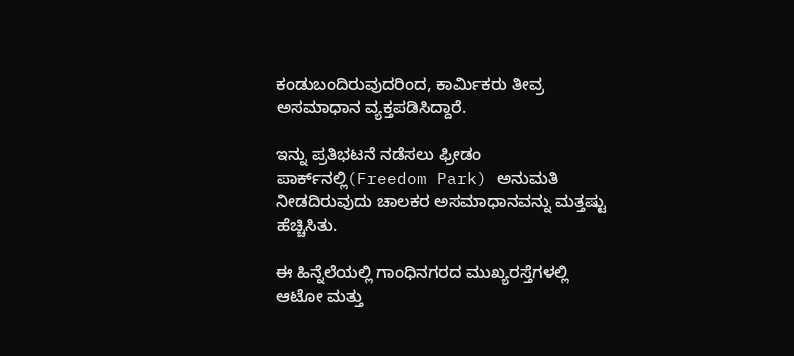ಕಂಡುಬಂದಿರುವುದರಿಂದ, ಕಾರ್ಮಿಕರು ತೀವ್ರ ಅಸಮಾಧಾನ ವ್ಯಕ್ತಪಡಿಸಿದ್ದಾರೆ.

ಇನ್ನು ಪ್ರತಿಭಟನೆ ನಡೆಸಲು ಫ್ರೀಡಂ ಪಾರ್ಕ್‌ನಲ್ಲಿ(Freedom Park) ಅನುಮತಿ ನೀಡದಿರುವುದು ಚಾಲಕರ ಅಸಮಾಧಾನವನ್ನು ಮತ್ತಷ್ಟು ಹೆಚ್ಚಿಸಿತು.

ಈ ಹಿನ್ನೆಲೆಯಲ್ಲಿ ಗಾಂಧಿನಗರದ ಮುಖ್ಯರಸ್ತೆಗಳಲ್ಲಿ ಆಟೋ ಮತ್ತು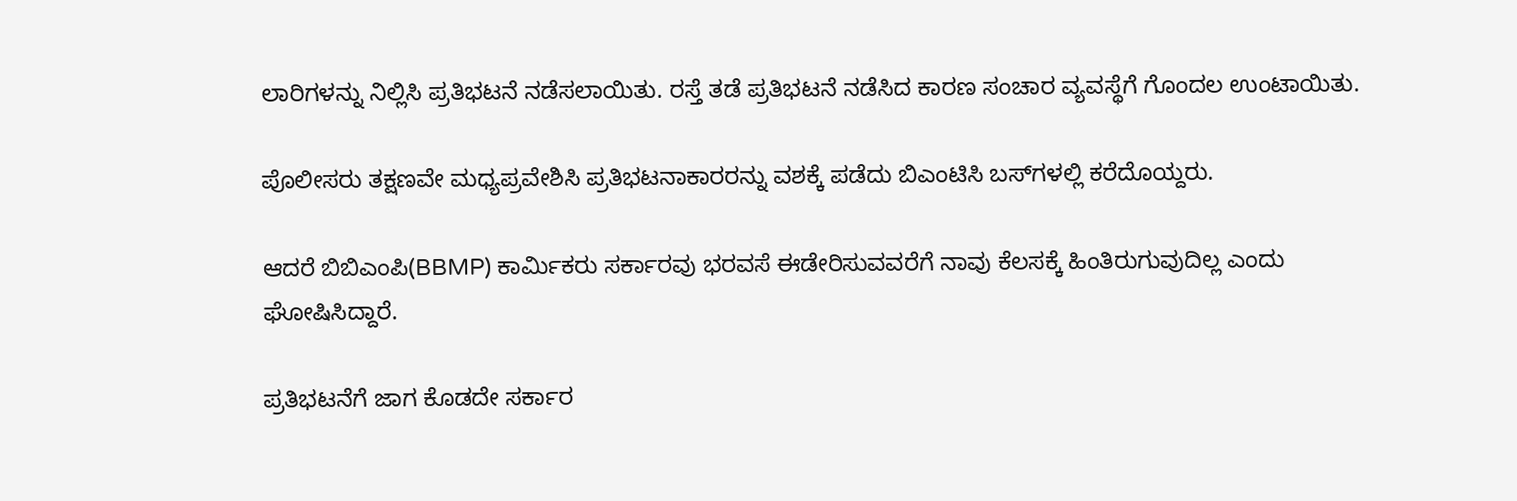ಲಾರಿಗಳನ್ನು ನಿಲ್ಲಿಸಿ ಪ್ರತಿಭಟನೆ ನಡೆಸಲಾಯಿತು. ರಸ್ತೆ ತಡೆ ಪ್ರತಿಭಟನೆ ನಡೆಸಿದ ಕಾರಣ ಸಂಚಾರ ವ್ಯವಸ್ಥೆಗೆ ಗೊಂದಲ ಉಂಟಾಯಿತು.

ಪೊಲೀಸರು ತಕ್ಷಣವೇ ಮಧ್ಯಪ್ರವೇಶಿಸಿ ಪ್ರತಿಭಟನಾಕಾರರನ್ನು ವಶಕ್ಕೆ ಪಡೆದು ಬಿಎಂಟಿಸಿ ಬಸ್‌ಗಳಲ್ಲಿ ಕರೆದೊಯ್ದರು.

ಆದರೆ ಬಿಬಿಎಂಪಿ(BBMP) ಕಾರ್ಮಿಕರು ಸರ್ಕಾರವು ಭರವಸೆ ಈಡೇರಿಸುವವರೆಗೆ ನಾವು ಕೆಲಸಕ್ಕೆ ಹಿಂತಿರುಗುವುದಿಲ್ಲ ಎಂದು ಘೋಷಿಸಿದ್ದಾರೆ.

ಪ್ರತಿಭಟನೆಗೆ ಜಾಗ ಕೊಡದೇ ಸರ್ಕಾರ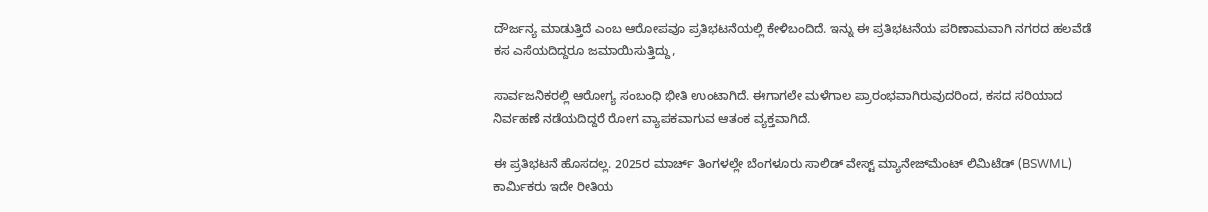ದೌರ್ಜನ್ಯ ಮಾಡುತ್ತಿದೆ ಎಂಬ ಆರೋಪವೂ ಪ್ರತಿಭಟನೆಯಲ್ಲಿ ಕೇಳಿಬಂದಿದೆ. ಇನ್ನು ಈ ಪ್ರತಿಭಟನೆಯ ಪರಿಣಾಮವಾಗಿ ನಗರದ ಹಲವೆಡೆ ಕಸ ಎಸೆಯದಿದ್ದರೂ ಜಮಾಯಿಸುತ್ತಿದ್ದು,

ಸಾರ್ವಜನಿಕರಲ್ಲಿ ಆರೋಗ್ಯ ಸಂಬಂಧಿ ಭೀತಿ ಉಂಟಾಗಿದೆ. ಈಗಾಗಲೇ ಮಳೆಗಾಲ ಪ್ರಾರಂಭವಾಗಿರುವುದರಿಂದ, ಕಸದ ಸರಿಯಾದ ನಿರ್ವಹಣೆ ನಡೆಯದಿದ್ದರೆ ರೋಗ ವ್ಯಾಪಕವಾಗುವ ಆತಂಕ ವ್ಯಕ್ತವಾಗಿದೆ.

ಈ ಪ್ರತಿಭಟನೆ ಹೊಸದಲ್ಲ. 2025ರ ಮಾರ್ಚ್ ತಿಂಗಳಲ್ಲೇ ಬೆಂಗಳೂರು ಸಾಲಿಡ್ ವೇಸ್ಟ್ ಮ್ಯಾನೇಜ್‌ಮೆಂಟ್ ಲಿಮಿಟೆಡ್ (BSWML) ಕಾರ್ಮಿಕರು ಇದೇ ರೀತಿಯ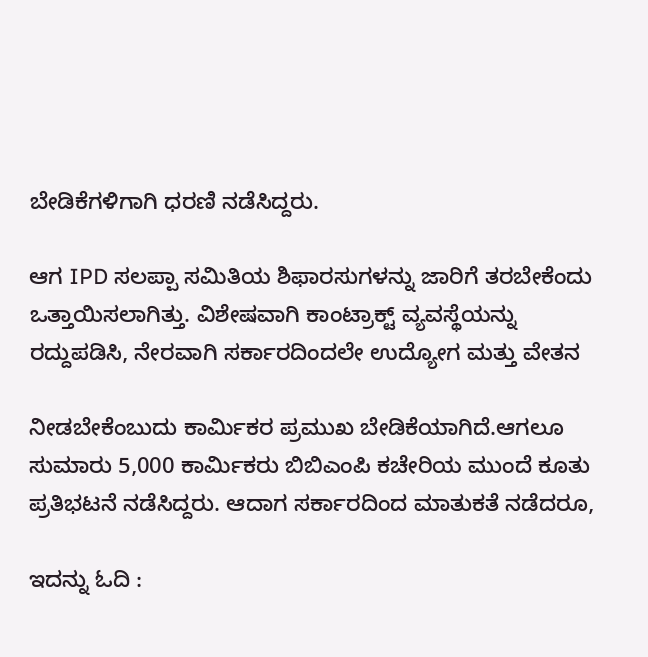ಬೇಡಿಕೆಗಳಿಗಾಗಿ ಧರಣಿ ನಡೆಸಿದ್ದರು.

ಆಗ IPD ಸಲಪ್ಪಾ ಸಮಿತಿಯ ಶಿಫಾರಸುಗಳನ್ನು ಜಾರಿಗೆ ತರಬೇಕೆಂದು ಒತ್ತಾಯಿಸಲಾಗಿತ್ತು. ವಿಶೇಷವಾಗಿ ಕಾಂಟ್ರಾಕ್ಟ್ ವ್ಯವಸ್ಥೆಯನ್ನು ರದ್ದುಪಡಿಸಿ, ನೇರವಾಗಿ ಸರ್ಕಾರದಿಂದಲೇ ಉದ್ಯೋಗ ಮತ್ತು ವೇತನ

ನೀಡಬೇಕೆಂಬುದು ಕಾರ್ಮಿಕರ ಪ್ರಮುಖ ಬೇಡಿಕೆಯಾಗಿದೆ.ಆಗಲೂ ಸುಮಾರು 5,000 ಕಾರ್ಮಿಕರು ಬಿಬಿಎಂಪಿ ಕಚೇರಿಯ ಮುಂದೆ ಕೂತು ಪ್ರತಿಭಟನೆ ನಡೆಸಿದ್ದರು. ಆದಾಗ ಸರ್ಕಾರದಿಂದ ಮಾತುಕತೆ ನಡೆದರೂ,

ಇದನ್ನು ಓದಿ :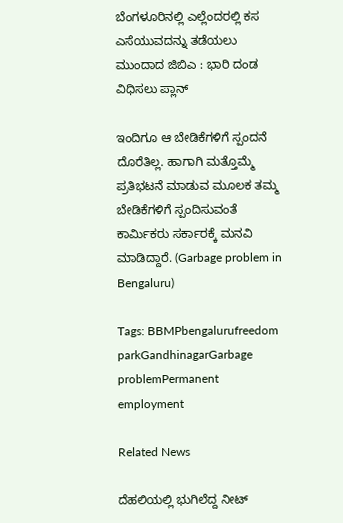ಬೆಂಗಳೂರಿನಲ್ಲಿ ಎಲ್ಲೆಂದರಲ್ಲಿ ಕಸ ಎಸೆಯುವದನ್ನು ತಡೆಯಲು ಮುಂದಾದ ಜಿಬಿಎ : ಭಾರಿ ದಂಡ ವಿಧಿಸಲು ಪ್ಲಾನ್

ಇಂದಿಗೂ ಆ ಬೇಡಿಕೆಗಳಿಗೆ ಸ್ಪಂದನೆ ದೊರೆತಿಲ್ಲ. ಹಾಗಾಗಿ ಮತ್ತೊಮ್ಮೆ ಪ್ರತಿಭಟನೆ ಮಾಡುವ ಮೂಲಕ ತಮ್ಮ ಬೇಡಿಕೆಗಳಿಗೆ ಸ್ಪಂದಿಸುವಂತೆ ಕಾರ್ಮಿಕರು ಸರ್ಕಾರಕ್ಕೆ ಮನವಿ ಮಾಡಿದ್ದಾರೆ. (Garbage problem in Bengaluru)

Tags: BBMPbengalurufreedom parkGandhinagarGarbage problemPermanent employment

Related News

ದೆಹಲಿಯಲ್ಲಿ ಭುಗಿಲೆದ್ದ ನೀಟ್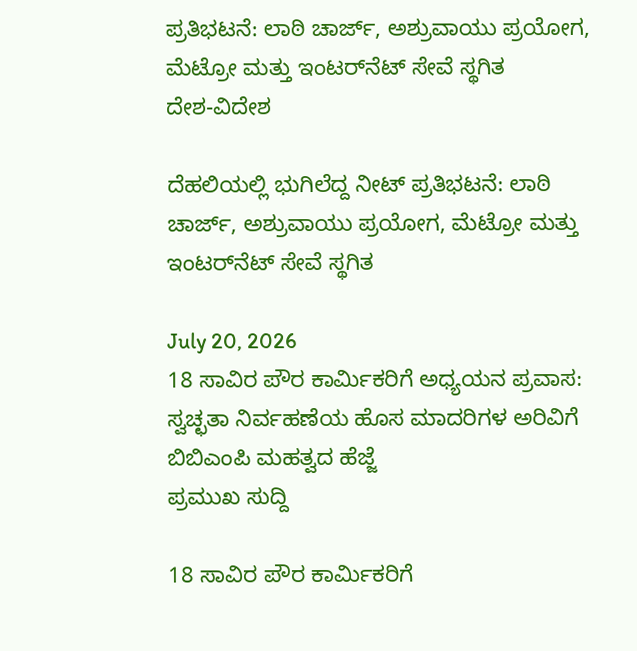ಪ್ರತಿಭಟನೆ: ಲಾಠಿ ಚಾರ್ಜ್‌, ಅಶ್ರುವಾಯು ಪ್ರಯೋಗ, ಮೆಟ್ರೋ ಮತ್ತು ಇಂಟರ್‌ನೆಟ್ ಸೇವೆ ಸ್ಥಗಿತ
ದೇಶ-ವಿದೇಶ

ದೆಹಲಿಯಲ್ಲಿ ಭುಗಿಲೆದ್ದ ನೀಟ್ ಪ್ರತಿಭಟನೆ: ಲಾಠಿ ಚಾರ್ಜ್‌, ಅಶ್ರುವಾಯು ಪ್ರಯೋಗ, ಮೆಟ್ರೋ ಮತ್ತು ಇಂಟರ್‌ನೆಟ್ ಸೇವೆ ಸ್ಥಗಿತ

July 20, 2026
18 ಸಾವಿರ ಪೌರ ಕಾರ್ಮಿಕರಿಗೆ ಅಧ್ಯಯನ ಪ್ರವಾಸ: ಸ್ವಚ್ಛತಾ ನಿರ್ವಹಣೆಯ ಹೊಸ ಮಾದರಿಗಳ ಅರಿವಿಗೆ ಬಿಬಿಎಂಪಿ ಮಹತ್ವದ ಹೆಜ್ಜೆ
ಪ್ರಮುಖ ಸುದ್ದಿ

18 ಸಾವಿರ ಪೌರ ಕಾರ್ಮಿಕರಿಗೆ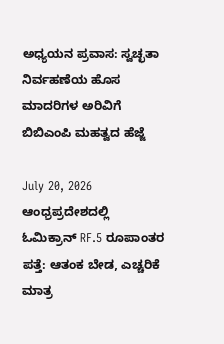ಅಧ್ಯಯನ ಪ್ರವಾಸ: ಸ್ವಚ್ಛತಾ ನಿರ್ವಹಣೆಯ ಹೊಸ ಮಾದರಿಗಳ ಅರಿವಿಗೆ ಬಿಬಿಎಂಪಿ ಮಹತ್ವದ ಹೆಜ್ಜೆ

July 20, 2026
ಆಂಧ್ರಪ್ರದೇಶದಲ್ಲಿ ಓಮಿಕ್ರಾನ್ RF.5 ರೂಪಾಂತರ ಪತ್ತೆ: ಆತಂಕ ಬೇಡ, ಎಚ್ಚರಿಕೆ ಮಾತ್ರ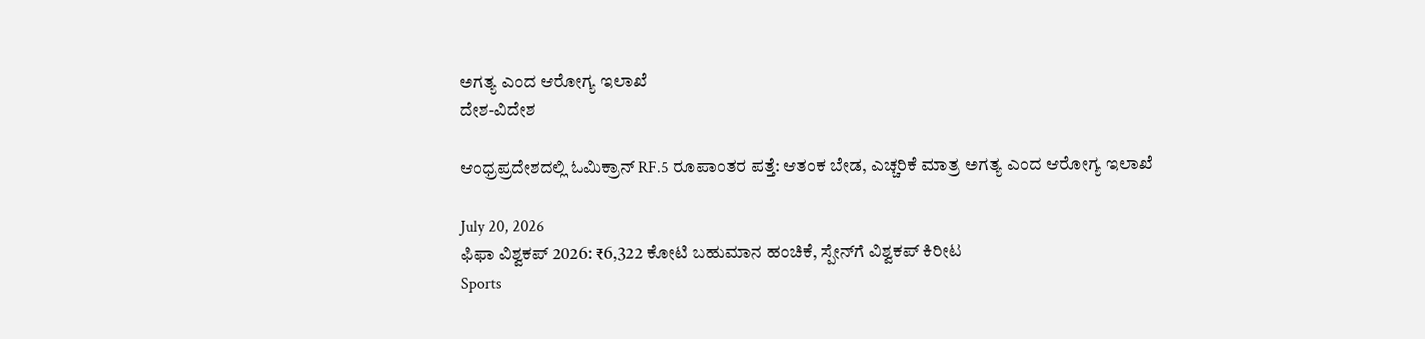ಅಗತ್ಯ ಎಂದ ಆರೋಗ್ಯ ಇಲಾಖೆ
ದೇಶ-ವಿದೇಶ

ಆಂಧ್ರಪ್ರದೇಶದಲ್ಲಿ ಓಮಿಕ್ರಾನ್ RF.5 ರೂಪಾಂತರ ಪತ್ತೆ: ಆತಂಕ ಬೇಡ, ಎಚ್ಚರಿಕೆ ಮಾತ್ರ ಅಗತ್ಯ ಎಂದ ಆರೋಗ್ಯ ಇಲಾಖೆ

July 20, 2026
ಫಿಫಾ ವಿಶ್ವಕಪ್ 2026: ₹6,322 ಕೋಟಿ ಬಹುಮಾನ ಹಂಚಿಕೆ, ಸ್ಪೇನ್‌ಗೆ ವಿಶ್ವಕಪ್ ಕಿರೀಟ
Sports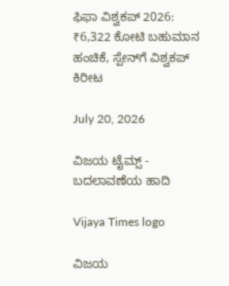ಫಿಫಾ ವಿಶ್ವಕಪ್ 2026: ₹6,322 ಕೋಟಿ ಬಹುಮಾನ ಹಂಚಿಕೆ, ಸ್ಪೇನ್‌ಗೆ ವಿಶ್ವಕಪ್ ಕಿರೀಟ

July 20, 2026

ವಿಜಯ ಟೈಮ್ಸ್‌ - ಬದಲಾವಣೆಯ ಹಾದಿ

Vijaya Times logo

ವಿಜಯ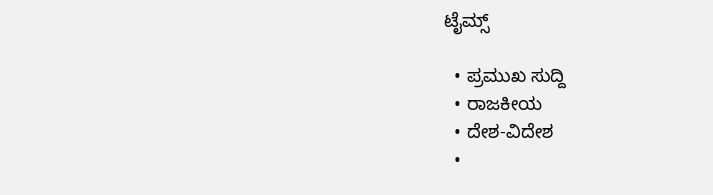ಟೈಮ್ಸ್‌

  • ಪ್ರಮುಖ ಸುದ್ದಿ
  • ರಾಜಕೀಯ
  • ದೇಶ-ವಿದೇಶ
  •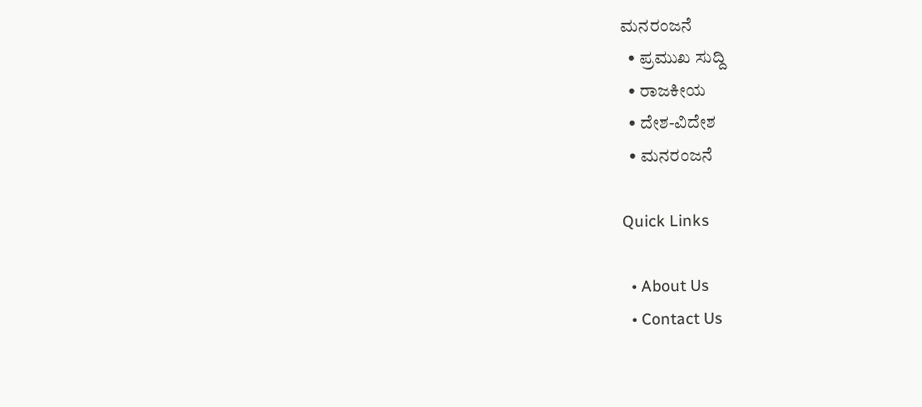ಮನರಂಜನೆ
  • ಪ್ರಮುಖ ಸುದ್ದಿ
  • ರಾಜಕೀಯ
  • ದೇಶ-ವಿದೇಶ
  • ಮನರಂಜನೆ

Quick Links

  • About Us
  • Contact Us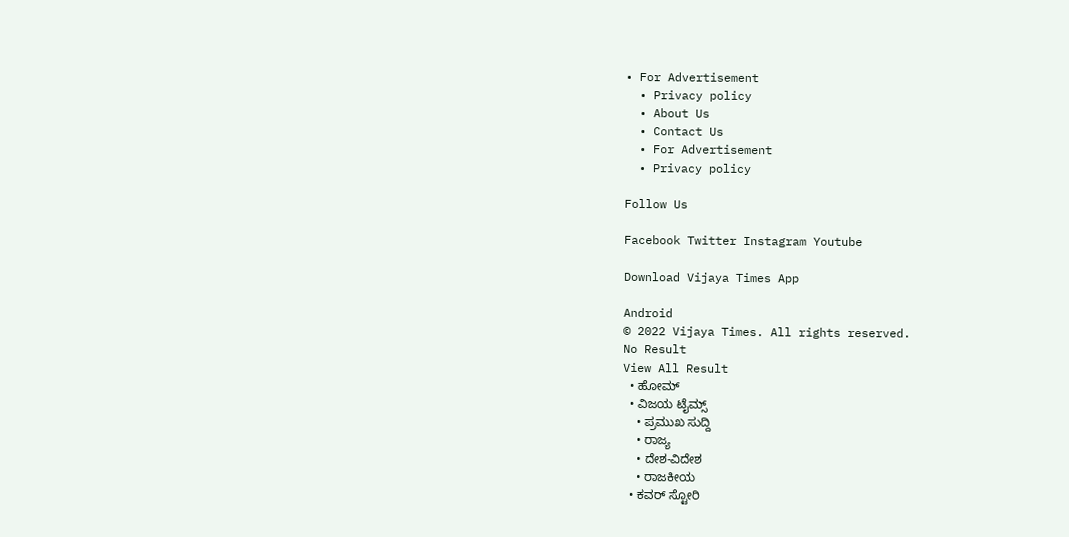• For Advertisement
  • Privacy policy
  • About Us
  • Contact Us
  • For Advertisement
  • Privacy policy

Follow Us

Facebook Twitter Instagram Youtube

Download Vijaya Times App

Android
© 2022 Vijaya Times. All rights reserved.
No Result
View All Result
  • ಹೋಮ್
  • ವಿಜಯ ಟೈಮ್ಸ್‌
    • ಪ್ರಮುಖ ಸುದ್ದಿ
    • ರಾಜ್ಯ
    • ದೇಶ-ವಿದೇಶ
    • ರಾಜಕೀಯ
  • ಕವರ್‌ ಸ್ಟೋರಿ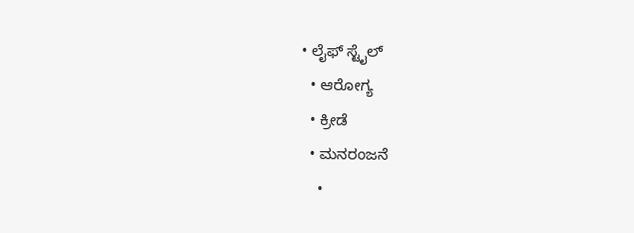• ಲೈಫ್ ಸ್ಟೈಲ್
  • ಆರೋಗ್ಯ
  • ಕ್ರೀಡೆ
  • ಮನರಂಜನೆ
    •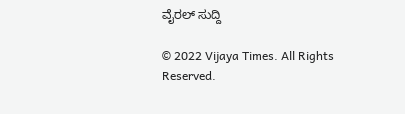ವೈರಲ್ ಸುದ್ದಿ

© 2022 Vijaya Times. All Rights Reserved.